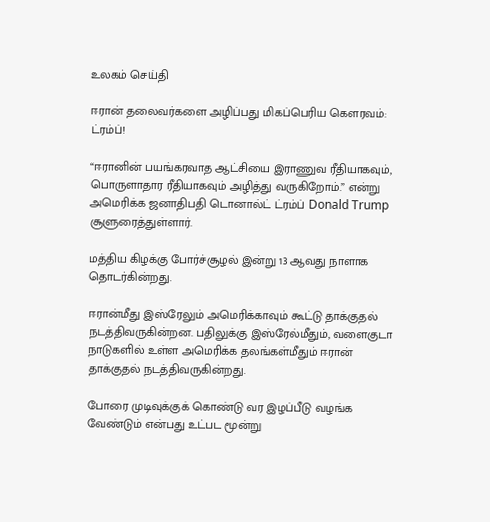உலகம் செய்தி

ஈரான் தலைவர்களை அழிப்பது மிகப்பெரிய கௌரவம்: ட்ரம்ப்!

“ஈரானின் பயங்கரவாத ஆட்சியை இராணுவ ரீதியாகவும், பொருளாதார ரீதியாகவும் அழித்து வருகிறோம்.” என்று அமெரிக்க ஜனாதிபதி டொனால்ட் ட்ரம்ப் Donald Trump சூளுரைத்துள்ளார்.

மத்திய கிழக்கு போர்ச்சூழல் இன்று 13 ஆவது நாளாக தொடர்கின்றது.

ஈரான்மீது இஸ்ரேலும் அமெரிக்காவும் கூட்டு தாக்குதல் நடத்திவருகின்றன. பதிலுக்கு இஸ்ரேல்மீதும், வளைகுடா நாடுகளில் உள்ள அமெரிக்க தலங்கள்மீதும் ஈரான் தாக்குதல் நடத்திவருகின்றது.

போரை முடிவுக்குக் கொண்டு வர இழப்பீடு வழங்க வேண்டும் என்பது உட்பட மூன்று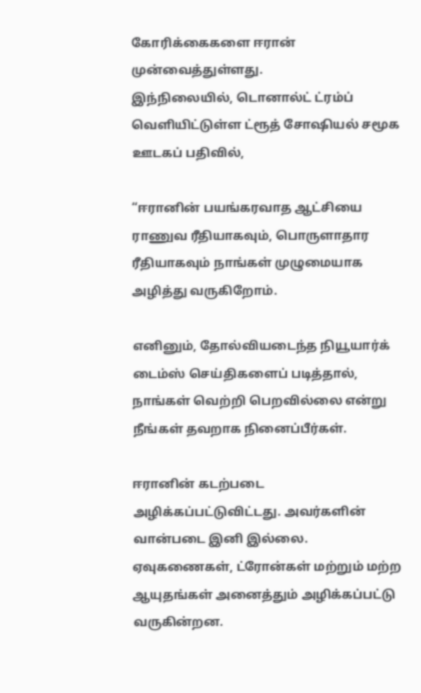கோரிக்கைகளை ஈரான் முன்வைத்துள்ளது.
இந்நிலையில், டொனால்ட் ட்ரம்ப் வெளியிட்டுள்ள ட்ரூத் சோஷியல் சமூக ஊடகப் பதிவில்,

“ஈரானின் பயங்கரவாத ஆட்சியை ராணுவ ரீதியாகவும், பொருளாதார ரீதியாகவும் நாங்கள் முழுமையாக அழித்து வருகிறோம்.

எனினும், தோல்வியடைந்த நியூயார்க் டைம்ஸ் செய்திகளைப் படித்தால், நாங்கள் வெற்றி பெறவில்லை என்று நீங்கள் தவறாக நினைப்பீர்கள்.

ஈரானின் கடற்படை அழிக்கப்பட்டுவிட்டது. அவர்களின் வான்படை இனி இல்லை. ஏவுகணைகள், ட்ரோன்கள் மற்றும் மற்ற ஆயுதங்கள் அனைத்தும் அழிக்கப்பட்டு வருகின்றன.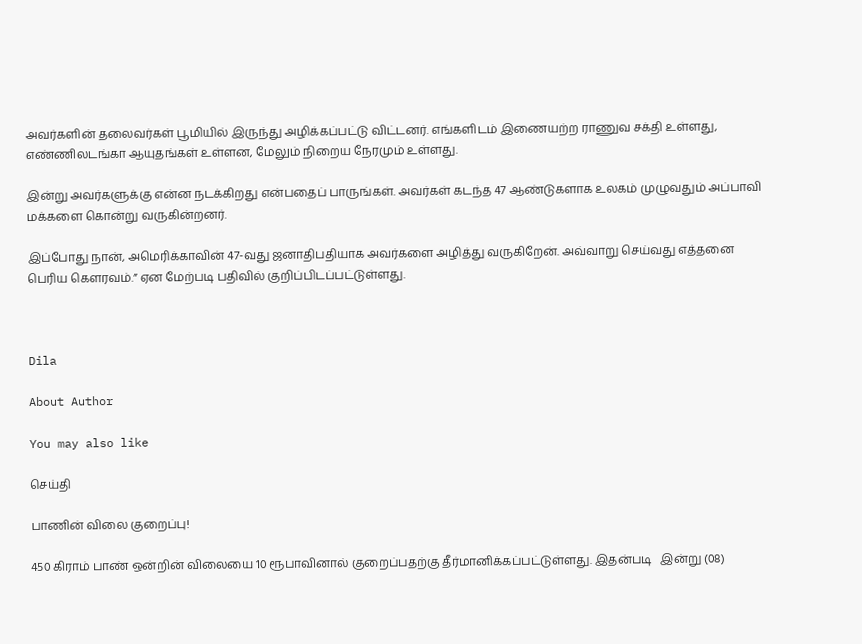அவர்களின் தலைவர்கள் பூமியில் இருந்து அழிக்கப்பட்டு விட்டனர். எங்களிடம் இணையற்ற ராணுவ சக்தி உள்ளது, எண்ணிலடங்கா ஆயுதங்கள் உள்ளன, மேலும் நிறைய நேரமும் உள்ளது.

இன்று அவர்களுக்கு என்ன நடக்கிறது என்பதைப் பாருங்கள். அவர்கள் கடந்த 47 ஆண்டுகளாக உலகம் முழுவதும் அப்பாவி மக்களை கொன்று வருகின்றனர்.

இப்போது நான், அமெரிக்காவின் 47-வது ஜனாதிபதியாக அவர்களை அழித்து வருகிறேன். அவ்வாறு செய்வது எத்தனை பெரிய கௌரவம்.” ஏன மேற்படி பதிவில் குறிப்பிடப்பட்டுள்ளது.



Dila

About Author

You may also like

செய்தி

பாணின் விலை குறைப்பு!

450 கிராம் பாண் ஒன்றின் விலையை 10 ரூபாவினால் குறைப்பதற்கு தீர்மானிக்கப்பட்டுள்ளது. இதன்படி   இன்று (08)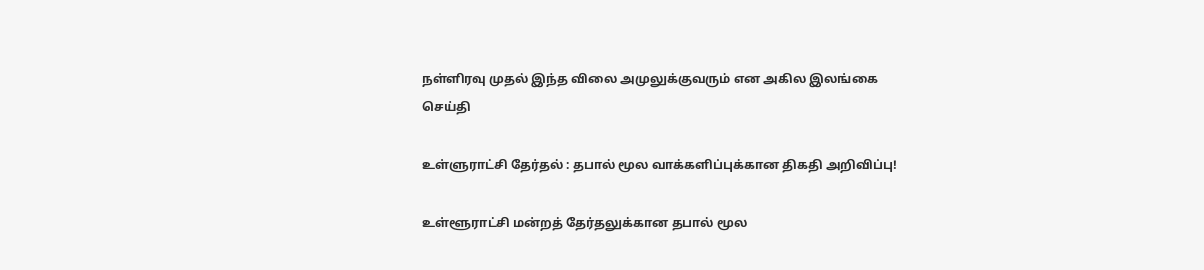நள்ளிரவு முதல் இந்த விலை அமுலுக்குவரும் என அகில இலங்கை
செய்தி

உள்ளுராட்சி தேர்தல் : தபால் மூல வாக்களிப்புக்கான திகதி அறிவிப்பு!

உள்ளூராட்சி மன்றத் தேர்தலுக்கான தபால் மூல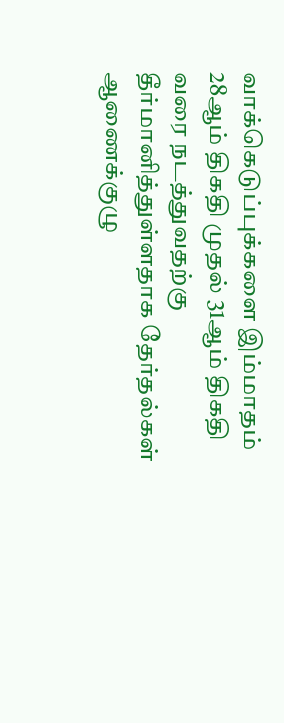வாக்கெடுப்புக்களை இம்மாதம் 28ஆம் திகதி முதல் 31ஆம் திகதி வரை நடத்துவதற்கு தீர்மானித்துள்ளதாக தேர்தல்கள் ஆணைக்குழு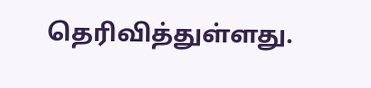தெரிவித்துள்ளது.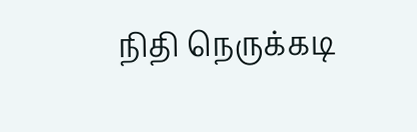நிதி நெருக்கடி